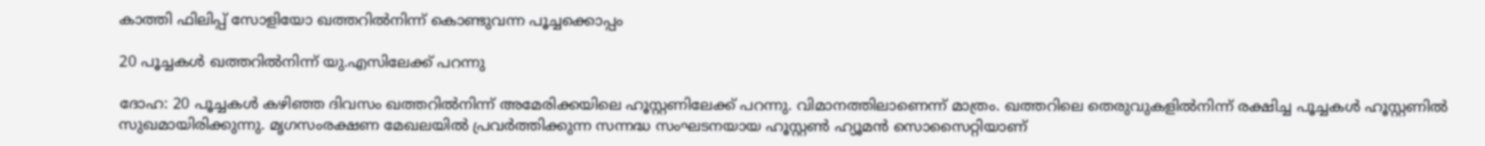കാത്തി ഫിലിപ്പ് സോളിയോ ഖത്തറിൽനിന്ന് കൊണ്ടുവന്ന പൂച്ചക്കൊപ്പം

20 പൂച്ചകൾ ഖത്തറിൽനിന്ന് യു.എസിലേക്ക് പറന്നു

ദോഹ: 20 പൂച്ചകൾ കഴിഞ്ഞ ദിവസം ഖത്തറിൽനിന്ന് അമേരിക്കയിലെ ഹൂസ്റ്റണിലേക്ക് പറന്നു. വിമാനത്തിലാണെന്ന് മാത്രം. ഖത്തറിലെ തെരുവുകളിൽനിന്ന് രക്ഷിച്ച പൂച്ചകൾ ഹൂസ്റ്റണിൽ സുഖമായിരിക്കുന്നു. മൃഗസംരക്ഷണ മേഖലയിൽ പ്രവർത്തിക്കുന്ന സന്നദ്ധ സംഘടനയായ ഹൂസ്റ്റൺ ഹ്യൂമൻ സൊസൈറ്റിയാണ്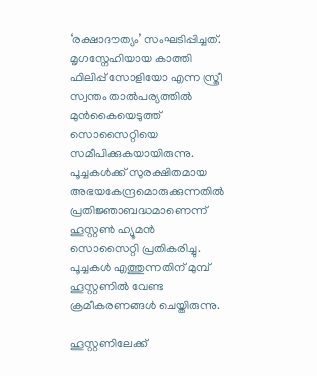‘രക്ഷാദൗത്യം’ സംഘടിപ്പിച്ചത്. മൃഗസ്നേഹിയായ കാത്തി ഫിലിപ്പ് സോളിയോ എന്ന സ്ത്രീ സ്വന്തം താൽപര്യത്തിൽ മുൻകൈയെടുത്ത് സൊസൈറ്റിയെ സമീപിക്കുകയായിരുന്നു. പൂച്ചകൾക്ക് സുരക്ഷിതമായ അഭയകേന്ദ്രമൊരുക്കുന്നതിൽ പ്രതിജ്ഞാബദ്ധമാണെന്ന് ഹൂസ്റ്റൺ ഹ്യൂമൻ സൊസൈറ്റി പ്രതികരിച്ചു. പൂച്ചകൾ എത്തുന്നതിന് മുമ്പ് ഹൂസ്റ്റണിൽ വേണ്ട ക്രമീകരണങ്ങൾ ചെയ്തിരുന്നു.

ഹൂസ്റ്റണിലേക്ക്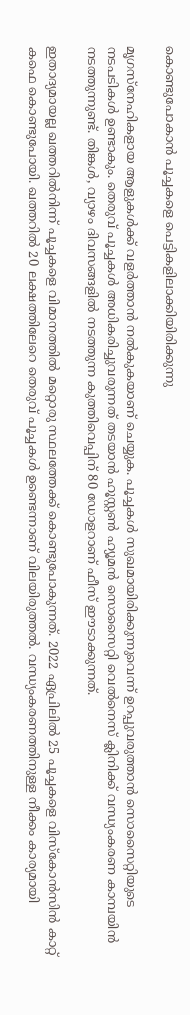കൊണ്ടുപോകാൻ പൂച്ചകളെ പെട്ടികളിലാക്കിയിരിക്കുന്നു

മൃഗസ്നേഹികളായ ആളുകൾക്ക് വളർത്താൻ നൽകുകയാണ് ചെയ്യുക. പൂച്ചകൾ സുഖമായിരിക്കുന്നുവെന്ന് ഉറപ്പുവരുത്താൻ സൊസൈറ്റിയുടെ നടപടികൾ ഉണ്ടാകും. തെരുവ് പൂച്ചകൾ അധികരിച്ചുവരുന്നത് തടയാൻ ഹൂസ്റ്റൺ ഹ്യൂമൻ സൊസൈറ്റി വെൽനെസ് ക്ലിനിക്ക് വന്ധ്യംകരണ കാമ്പയിൻ നടത്തുന്നുണ്ട്. തിങ്കൾ, വ്യാഴം ദിവസങ്ങളിൽ നടത്തുന്ന കുത്തിവെപ്പിന് 80 ഡോളറാണ് ഫീസ് ഈടാക്കുന്നത്.

ഇതാദ്യമായല്ല ഖത്തറിൽനിന്ന് പൂച്ചകളെ വിമാനത്തിൽ മറ്റൊരു സ്ഥലത്തേക്ക് കൊണ്ടുപോകുന്നത്. 2022 ഏപ്രിലിൽ 25 പൂച്ചകളെ വിസ്കോൻസിൻ കാറ്റ് കഫെ കൊണ്ടുപോയി. ഖത്തറിൽ 20 ലക്ഷത്തിലേറെ തെരുവ് പൂച്ചകൾ ഉണ്ടെന്നാണ് വിലയിരുത്തൽ. വന്ധ്യംകരണത്തിനുള്ള നീക്കം കാര്യമായി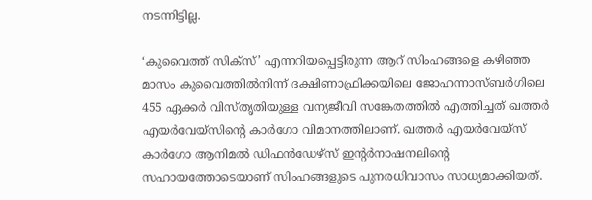നടന്നിട്ടില്ല.

‘കുവൈത്ത് സിക്സ്’ എന്നറിയപ്പെട്ടിരുന്ന ആറ് സിംഹങ്ങളെ കഴിഞ്ഞ മാസം കുവൈത്തിൽനിന്ന് ദക്ഷിണാഫ്രിക്കയിലെ ജോഹന്നാസ്ബർഗിലെ 455 ഏക്കർ വിസ്തൃതിയുള്ള വന്യജീവി സങ്കേതത്തിൽ എത്തിച്ചത് ഖത്തർ എയർവേയ്സിന്റെ കാർഗോ വിമാനത്തിലാണ്. ഖത്തർ എയർവേയ്‌സ് കാർഗോ ആനിമൽ ഡിഫൻഡേഴ്‌സ് ഇന്റർനാഷനലിന്റെ സഹായത്തോടെയാണ് സിംഹങ്ങളുടെ പുനരധിവാസം സാധ്യമാക്കിയത്.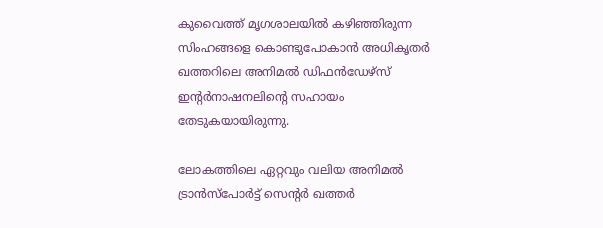കുവൈത്ത് മൃഗശാലയിൽ കഴിഞ്ഞിരുന്ന സിംഹങ്ങളെ കൊണ്ടുപോകാൻ അധികൃതർ ഖത്തറിലെ അനിമൽ ഡിഫൻഡേഴ്സ് ഇന്റർനാഷനലിന്റെ സഹായം തേടുകയായിരുന്നു.

ലോകത്തിലെ ഏറ്റവും വലിയ അനിമൽ ട്രാൻസ്പോർട്ട് സെന്റർ ഖത്തർ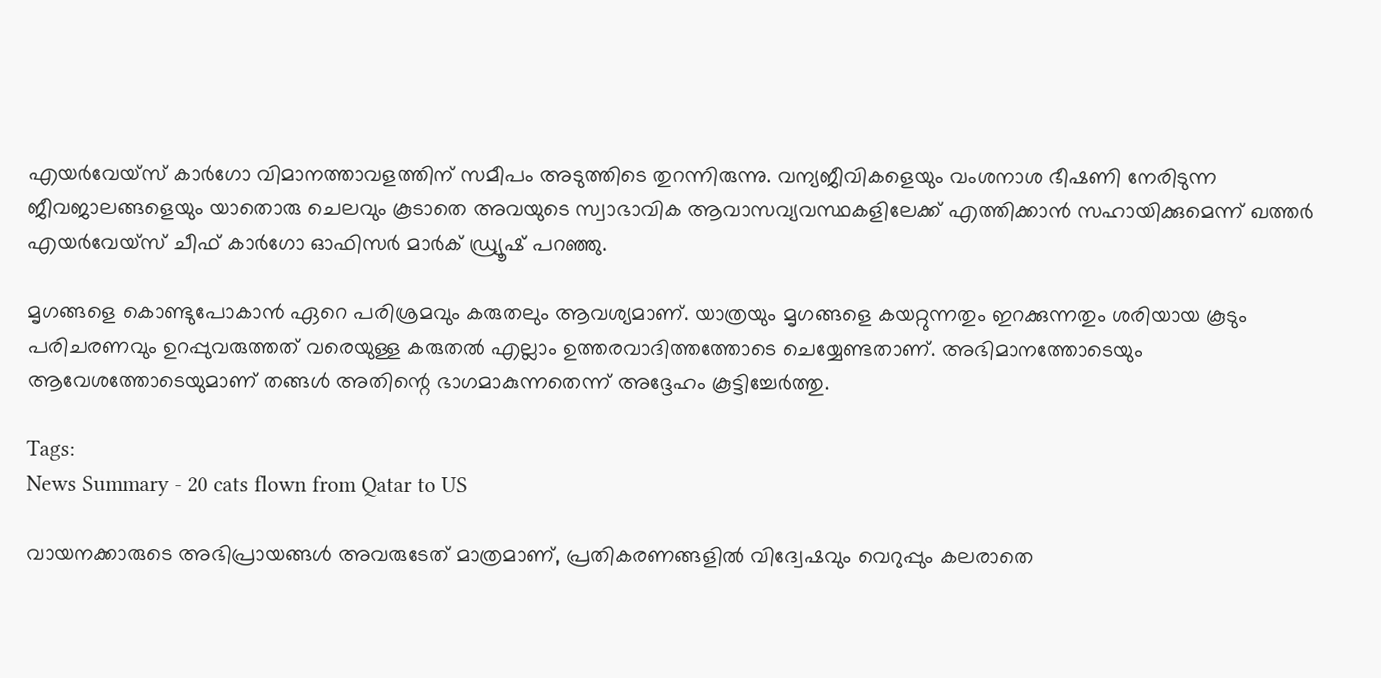എയർവേയ്‌സ് കാർഗോ വിമാനത്താവളത്തിന് സമീപം അടുത്തിടെ തുറന്നിരുന്നു. വന്യജീവികളെയും വംശനാശ ഭീഷണി നേരിടുന്ന ജീവജാലങ്ങളെയും യാതൊരു ചെലവും കൂടാതെ അവയുടെ സ്വാഭാവിക ആവാസവ്യവസ്ഥകളിലേക്ക് എത്തിക്കാൻ സഹായിക്കുമെന്ന് ഖത്തർ എയർവേയ്സ് ചീഫ് കാർഗോ ഓഫിസർ മാർക് ഡ്ര്യൂഷ് പറഞ്ഞു.

മൃഗങ്ങളെ കൊണ്ടുപോകാൻ ഏറെ പരിശ്രമവും കരുതലും ആവശ്യമാണ്. യാത്രയും മൃഗങ്ങളെ കയറ്റുന്നതും ഇറക്കുന്നതും ശരിയായ കൂടും പരിചരണവും ഉറപ്പുവരുത്തത് വരെയുള്ള കരുതൽ എല്ലാം ഉത്തരവാദിത്തത്തോടെ ചെയ്യേണ്ടതാണ്. അഭിമാനത്തോടെയും ആവേശത്തോടെയുമാണ് തങ്ങൾ അതിന്റെ ഭാഗമാകുന്നതെന്ന് അദ്ദേഹം കൂട്ടിച്ചേർത്തു.

Tags:
News Summary - 20 cats flown from Qatar to US

വായനക്കാരുടെ അഭിപ്രായങ്ങള്‍ അവരുടേത് മാത്രമാണ്, പ്രതികരണങ്ങളിൽ വിദ്വേഷവും വെറുപ്പും കലരാതെ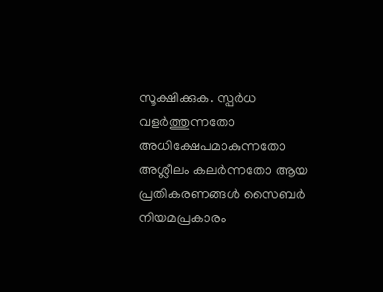സൂക്ഷിക്കുക. സ്പർധ വളർത്തുന്നതോ അധിക്ഷേപമാകുന്നതോ അശ്ലീലം കലർന്നതോ ആയ പ്രതികരണങ്ങൾ സൈബർ നിയമപ്രകാരം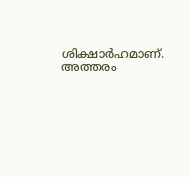ശിക്ഷാർഹമാണ്. അത്തരം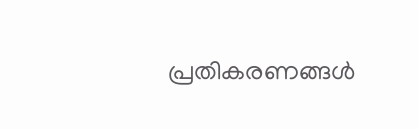പ്രതികരണങ്ങൾ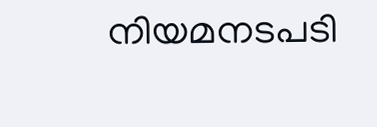നിയമനടപടി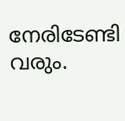നേരിടേണ്ടി വരും.